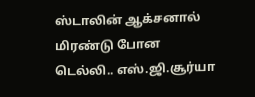ஸ்டாலின் ஆக்சனால் மிரண்டு போன டெல்லி.. எஸ்.ஜி.சூர்யா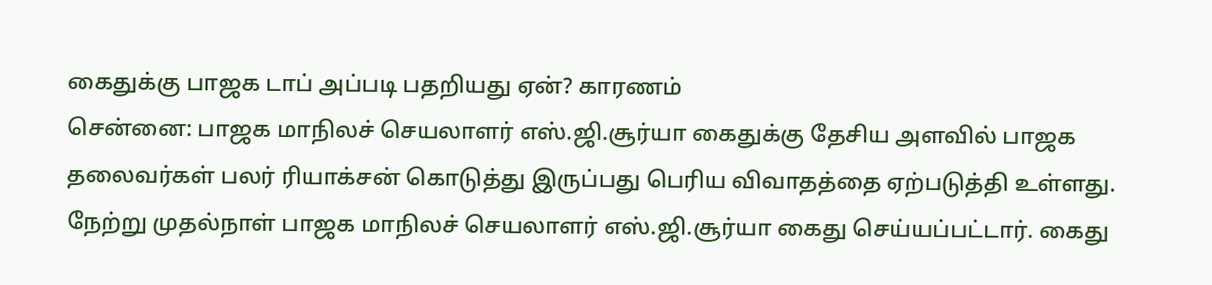கைதுக்கு பாஜக டாப் அப்படி பதறியது ஏன்? காரணம்
சென்னை: பாஜக மாநிலச் செயலாளர் எஸ்.ஜி.சூர்யா கைதுக்கு தேசிய அளவில் பாஜக தலைவர்கள் பலர் ரியாக்சன் கொடுத்து இருப்பது பெரிய விவாதத்தை ஏற்படுத்தி உள்ளது.
நேற்று முதல்நாள் பாஜக மாநிலச் செயலாளர் எஸ்.ஜி.சூர்யா கைது செய்யப்பட்டார். கைது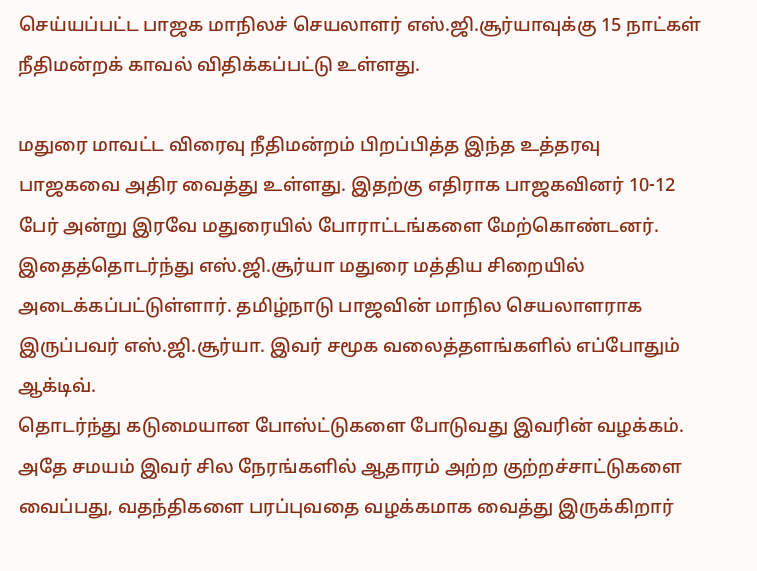செய்யப்பட்ட பாஜக மாநிலச் செயலாளர் எஸ்.ஜி.சூர்யாவுக்கு 15 நாட்கள் நீதிமன்றக் காவல் விதிக்கப்பட்டு உள்ளது.

மதுரை மாவட்ட விரைவு நீதிமன்றம் பிறப்பித்த இந்த உத்தரவு பாஜகவை அதிர வைத்து உள்ளது. இதற்கு எதிராக பாஜகவினர் 10-12 பேர் அன்று இரவே மதுரையில் போராட்டங்களை மேற்கொண்டனர்.
இதைத்தொடர்ந்து எஸ்.ஜி.சூர்யா மதுரை மத்திய சிறையில் அடைக்கப்பட்டுள்ளார். தமிழ்நாடு பாஜவின் மாநில செயலாளராக இருப்பவர் எஸ்.ஜி.சூர்யா. இவர் சமூக வலைத்தளங்களில் எப்போதும் ஆக்டிவ்.
தொடர்ந்து கடுமையான போஸ்ட்டுகளை போடுவது இவரின் வழக்கம். அதே சமயம் இவர் சில நேரங்களில் ஆதாரம் அற்ற குற்றச்சாட்டுகளை வைப்பது, வதந்திகளை பரப்புவதை வழக்கமாக வைத்து இருக்கிறார்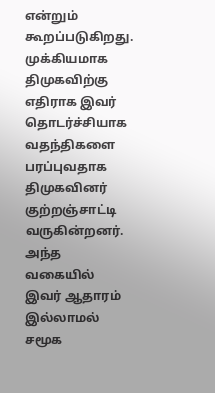என்றும் கூறப்படுகிறது.
முக்கியமாக திமுகவிற்கு எதிராக இவர் தொடர்ச்சியாக வதந்திகளை பரப்புவதாக திமுகவினர் குற்றஞ்சாட்டி வருகின்றனர். அந்த வகையில் இவர் ஆதாரம் இல்லாமல் சமூக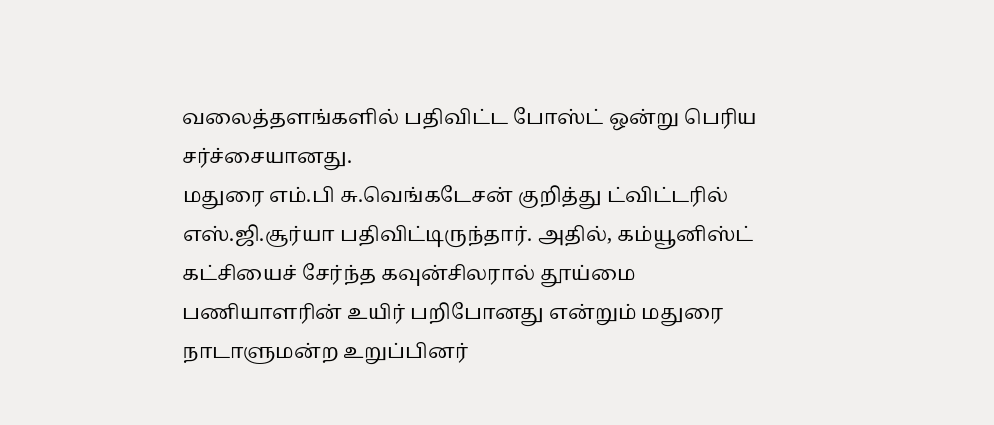வலைத்தளங்களில் பதிவிட்ட போஸ்ட் ஒன்று பெரிய சர்ச்சையானது.
மதுரை எம்.பி சு.வெங்கடேசன் குறித்து ட்விட்டரில் எஸ்.ஜி.சூர்யா பதிவிட்டிருந்தார். அதில், கம்யூனிஸ்ட் கட்சியைச் சேர்ந்த கவுன்சிலரால் தூய்மை பணியாளரின் உயிர் பறிபோனது என்றும் மதுரை நாடாளுமன்ற உறுப்பினர்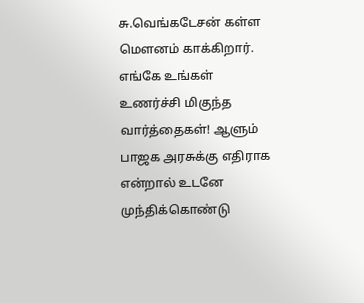சு.வெங்கடேசன் கள்ள மௌனம் காக்கிறார்.
எங்கே உங்கள் உணர்ச்சி மிகுந்த வார்த்தைகள்! ஆளும் பாஜக அரசுக்கு எதிராக என்றால் உடனே முந்திக்கொண்டு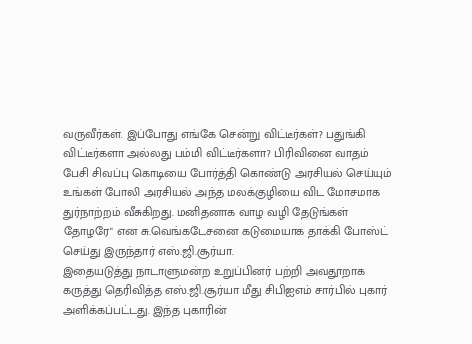வருவீர்கள். இப்போது எங்கே சென்று விட்டீர்கள்? பதுங்கி விட்டீர்களா அல்லது பம்மி விட்டீர்களா? பிரிவினை வாதம் பேசி சிவப்பு கொடியை போர்த்தி கொண்டு அரசியல் செய்யும் உங்கள் போலி அரசியல் அந்த மலக்குழியை விட மோசமாக துர்நாற்றம் வீசுகிறது. மனிதனாக வாழ வழி தேடுங்கள் தோழரே" என சு.வெங்கடேசனை கடுமையாக தாக்கி போஸ்ட் செய்து இருந்தார் எஸ்.ஜி.சூர்யா.
இதையடுத்து நாடாளுமன்ற உறுப்பினர் பற்றி அவதூறாக கருத்து தெரிவித்த எஸ்.ஜி.சூர்யா மீது சிபிஐஎம் சார்பில் புகார் அளிக்கப்பட்டது. இந்த புகாரின்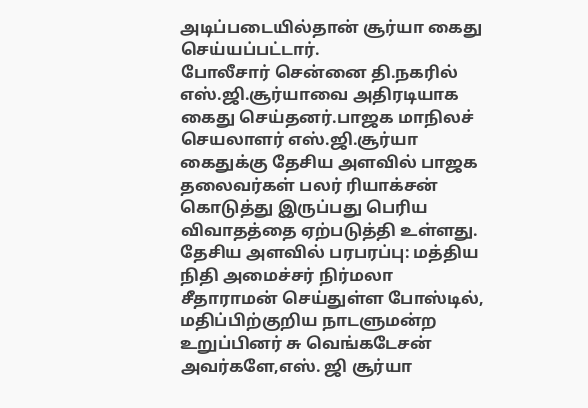அடிப்படையில்தான் சூர்யா கைது செய்யப்பட்டார்.
போலீசார் சென்னை தி.நகரில் எஸ்.ஜி.சூர்யாவை அதிரடியாக கைது செய்தனர்.பாஜக மாநிலச் செயலாளர் எஸ்.ஜி.சூர்யா கைதுக்கு தேசிய அளவில் பாஜக தலைவர்கள் பலர் ரியாக்சன் கொடுத்து இருப்பது பெரிய விவாதத்தை ஏற்படுத்தி உள்ளது.
தேசிய அளவில் பரபரப்பு: மத்திய நிதி அமைச்சர் நிர்மலா சீதாராமன் செய்துள்ள போஸ்டில், மதிப்பிற்குறிய நாடளுமன்ற உறுப்பினர் சு வெங்கடேசன் அவர்களே,எஸ். ஜி சூர்யா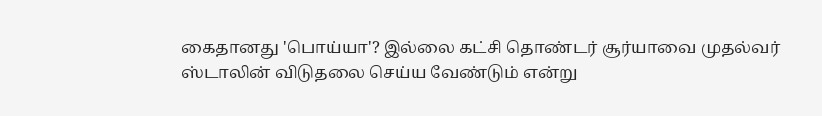கைதானது 'பொய்யா'? இல்லை கட்சி தொண்டர் சூர்யாவை முதல்வர் ஸ்டாலின் விடுதலை செய்ய வேண்டும் என்று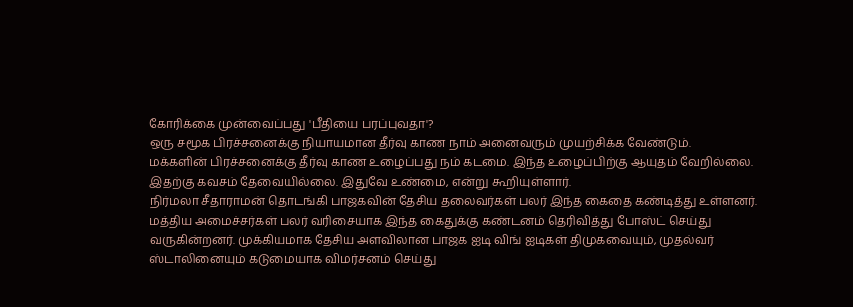கோரிக்கை முன்வைப்பது 'பீதியை பரப்புவதா'?
ஒரு சமூக பிரச்சனைக்கு நியாயமான தீர்வு காண நாம் அனைவரும் முயற்சிக்க வேண்டும்.
மக்களின் பிரச்சனைக்கு தீர்வு காண உழைப்பது நம் கடமை. இந்த உழைப்பிற்கு ஆயுதம் வேறில்லை. இதற்கு கவசம் தேவையில்லை. இதுவே உண்மை, என்று கூறியுள்ளார்.
நிர்மலா சீதாராமன் தொடங்கி பாஜகவின் தேசிய தலைவர்கள் பலர் இந்த கைதை கண்டித்து உள்ளனர். மத்திய அமைச்சர்கள் பலர் வரிசையாக இந்த கைதுக்கு கண்டனம் தெரிவித்து போஸ்ட் செய்து வருகின்றனர். முக்கியமாக தேசிய அளவிலான பாஜக ஐடி விங் ஐடிகள் திமுகவையும், முதல்வர் ஸ்டாலினையும் கடுமையாக விமர்சனம் செய்து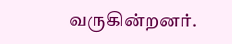வருகின்றனர்.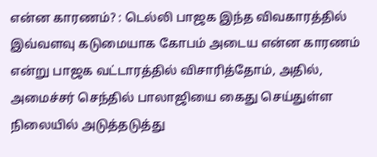என்ன காரணம்? : டெல்லி பாஜக இந்த விவகாரத்தில் இவ்வளவு கடுமையாக கோபம் அடைய என்ன காரணம் என்று பாஜக வட்டாரத்தில் விசாரித்தோம், அதில், அமைச்சர் செந்தில் பாலாஜியை கைது செய்துள்ள நிலையில் அடுத்தடுத்து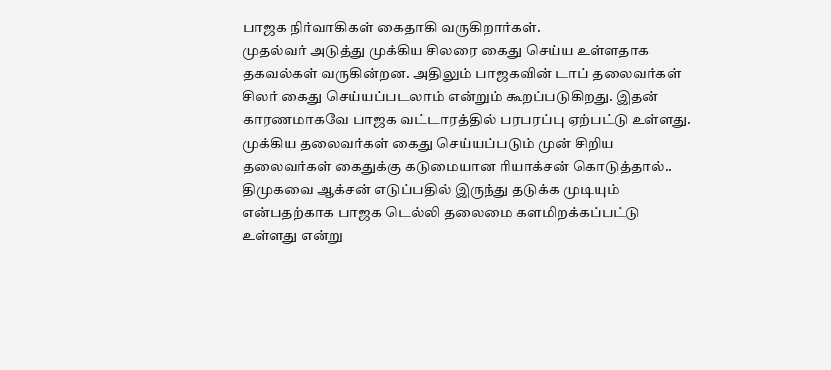பாஜக நிர்வாகிகள் கைதாகி வருகிறார்கள்.
முதல்வர் அடுத்து முக்கிய சிலரை கைது செய்ய உள்ளதாக தகவல்கள் வருகின்றன. அதிலும் பாஜகவின் டாப் தலைவர்கள் சிலர் கைது செய்யப்படலாம் என்றும் கூறப்படுகிறது. இதன் காரணமாகவே பாஜக வட்டாரத்தில் பரபரப்பு ஏற்பட்டு உள்ளது.
முக்கிய தலைவர்கள் கைது செய்யப்படும் முன் சிறிய தலைவர்கள் கைதுக்கு கடுமையான ரியாக்சன் கொடுத்தால்.. திமுகவை ஆக்சன் எடுப்பதில் இருந்து தடுக்க முடியும் என்பதற்காக பாஜக டெல்லி தலைமை களமிறக்கப்பட்டு உள்ளது என்று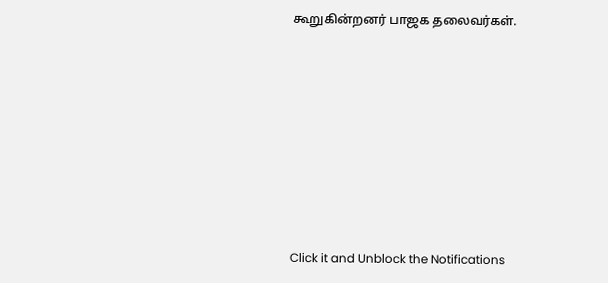கூறுகின்றனர் பாஜக தலைவர்கள்.












Click it and Unblock the Notifications